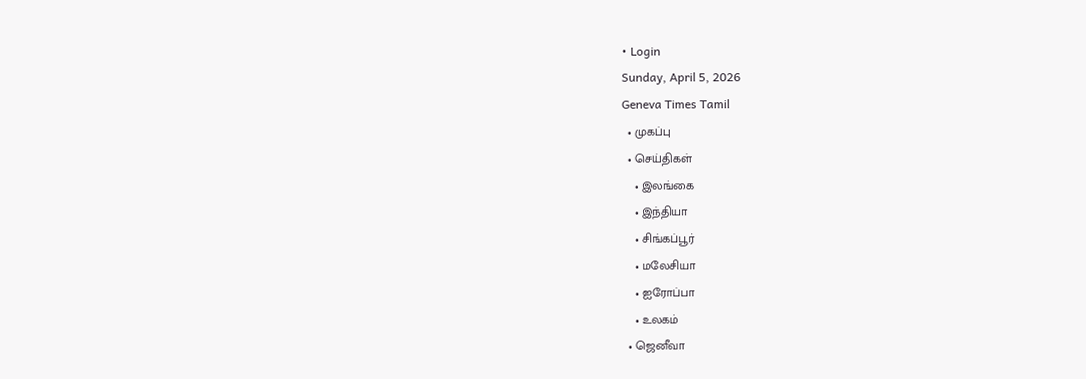• Login
Sunday, April 5, 2026
Geneva Times Tamil
  • முகப்பு
  • செய்திகள்
    • இலங்கை
    • இந்தியா
    • சிங்கப்பூர்
    • மலேசியா
    • ஐரோப்பா
    • உலகம்
  • ஜெனீவா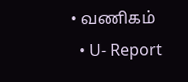• வணிகம்
  • U- Report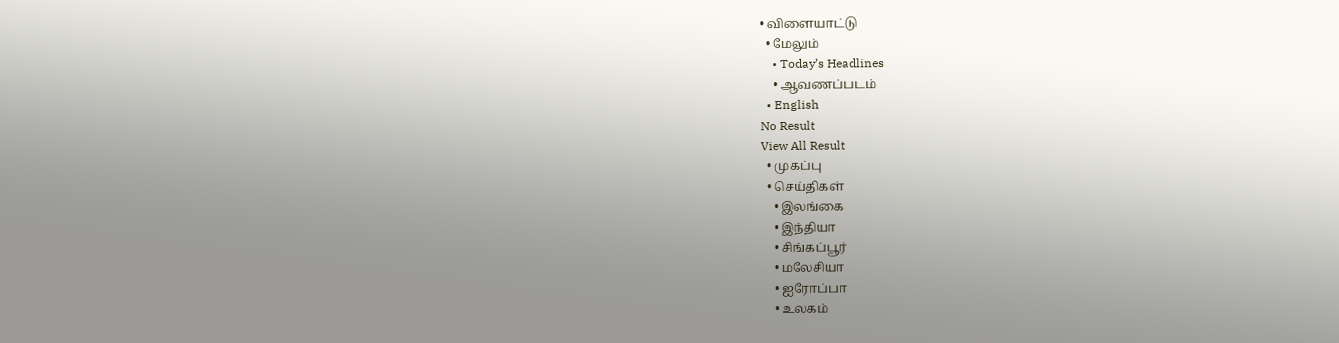• விளையாட்டு
  • மேலும்
    • Today’s Headlines
    • ஆவணப்படம்
  • English
No Result
View All Result
  • முகப்பு
  • செய்திகள்
    • இலங்கை
    • இந்தியா
    • சிங்கப்பூர்
    • மலேசியா
    • ஐரோப்பா
    • உலகம்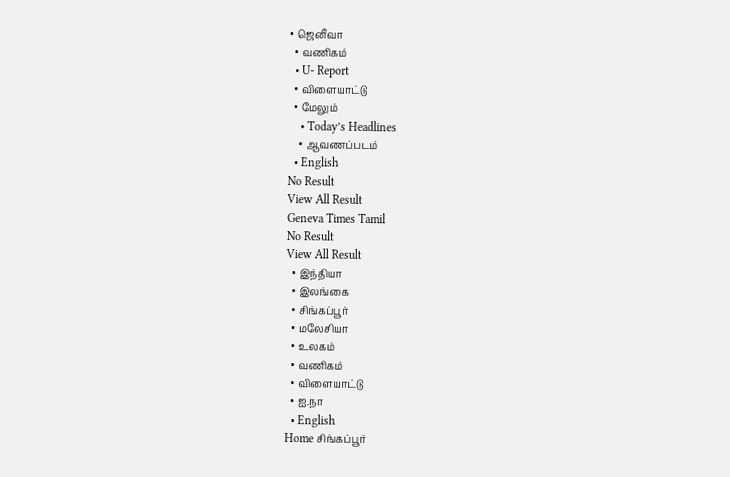• ஜெனீவா
  • வணிகம்
  • U- Report
  • விளையாட்டு
  • மேலும்
    • Today’s Headlines
    • ஆவணப்படம்
  • English
No Result
View All Result
Geneva Times Tamil
No Result
View All Result
  • இந்தியா
  • இலங்கை
  • சிங்கப்பூர்
  • மலேசியா
  • உலகம்
  • வணிகம்
  • விளையாட்டு
  • ஐ.நா
  • English
Home சிங்கப்பூர்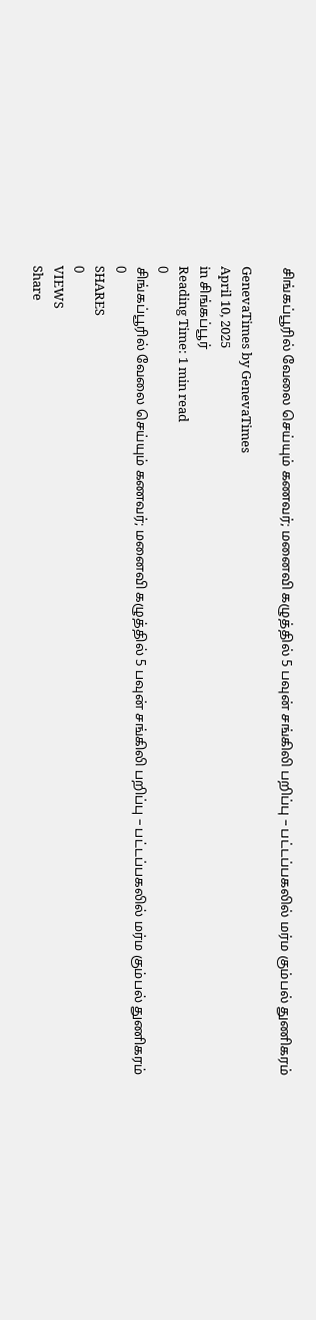சிங்கப்பூரில் வேலை செய்யும் கணவர்; மனைவி கழுத்தில் 5 பவுன் சங்கிலி பறிப்பு – பட்டப்பகலில் மர்ம கும்பல் துணிகரம்

GenevaTimes by GenevaTimes
April 10, 2025
in சிங்கப்பூர்
Reading Time: 1 min read
0
சிங்கப்பூரில் வேலை செய்யும் கணவர்; மனைவி கழுத்தில் 5 பவுன் சங்கிலி பறிப்பு – பட்டப்பகலில் மர்ம கும்பல் துணிகரம்
0
SHARES
0
VIEWS
Share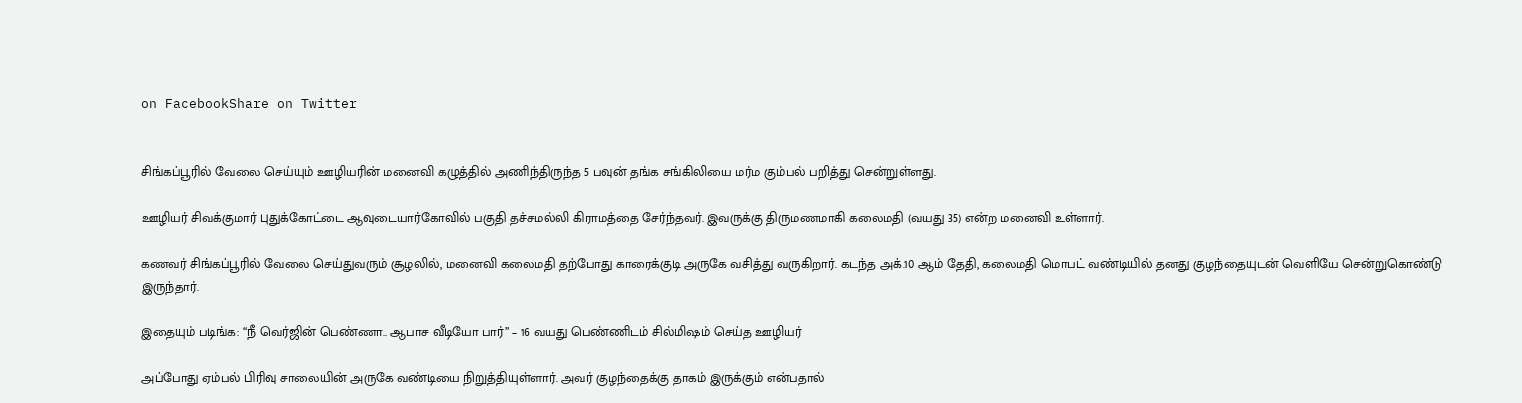on FacebookShare on Twitter


சிங்கப்பூரில் வேலை செய்யும் ஊழியரின் மனைவி கழுத்தில் அணிந்திருந்த 5 பவுன் தங்க சங்கிலியை மர்ம கும்பல் பறித்து சென்றுள்ளது.

ஊழியர் சிவக்குமார் புதுக்கோட்டை ஆவுடையார்கோவில் பகுதி தச்சமல்லி கிராமத்தை சேர்ந்தவர். இவருக்கு திருமணமாகி கலைமதி (வயது 35) என்ற மனைவி உள்ளார்.

கணவர் சிங்கப்பூரில் வேலை செய்துவரும் சூழலில், மனைவி கலைமதி தற்போது காரைக்குடி அருகே வசித்து வருகிறார். கடந்த அக்.10 ஆம் தேதி, கலைமதி மொபட் வண்டியில் தனது குழந்தையுடன் வெளியே சென்றுகொண்டு இருந்தார்.

இதையும் படிங்க: “நீ வெர்ஜின் பெண்ணா.. ஆபாச வீடியோ பார்” – 16 வயது பெண்ணிடம் சில்மிஷம் செய்த ஊழியர்

அப்போது ஏம்பல் பிரிவு சாலையின் அருகே வண்டியை நிறுத்தியுள்ளார். அவர் குழந்தைக்கு தாகம் இருக்கும் என்பதால்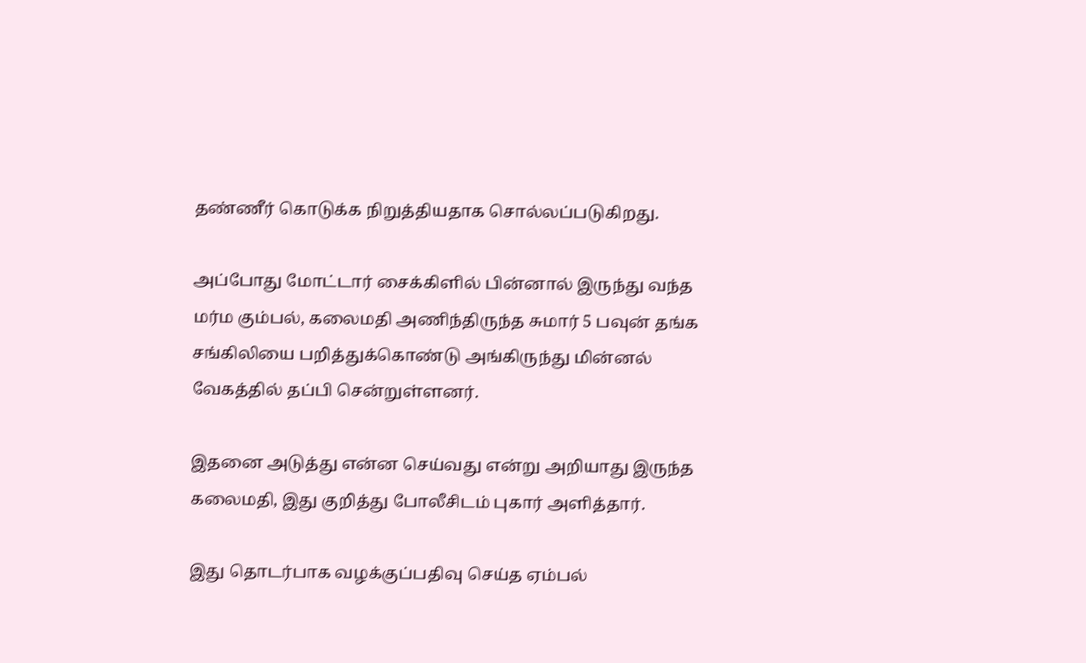தண்ணீர் கொடுக்க நிறுத்தியதாக சொல்லப்படுகிறது.

அப்போது மோட்டார் சைக்கிளில் பின்னால் இருந்து வந்த மர்ம கும்பல், கலைமதி அணிந்திருந்த சுமார் 5 பவுன் தங்க சங்கிலியை பறித்துக்கொண்டு அங்கிருந்து மின்னல் வேகத்தில் தப்பி சென்றுள்ளனர்.

இதனை அடுத்து என்ன செய்வது என்று அறியாது இருந்த கலைமதி, இது குறித்து போலீசிடம் புகார் அளித்தார்.

இது தொடர்பாக வழக்குப்பதிவு செய்த ஏம்பல்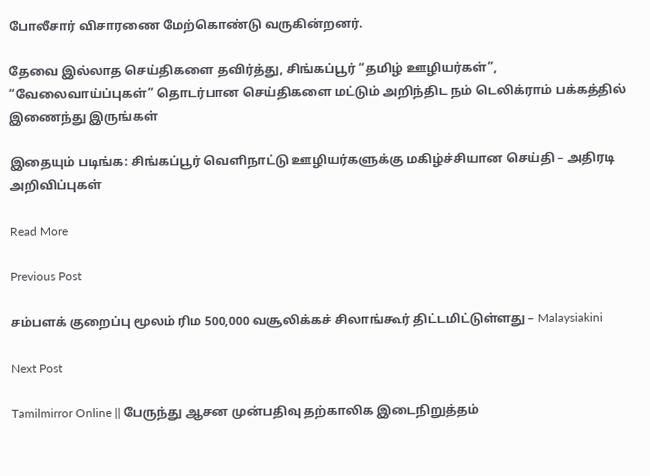போலீசார் விசாரணை மேற்கொண்டு வருகின்றனர்.

தேவை இல்லாத செய்திகளை தவிர்த்து, சிங்கப்பூர் “தமிழ் ஊழியர்கள்”, “வேலைவாய்ப்புகள்” தொடர்பான செய்திகளை மட்டும் அறிந்திட நம் டெலிக்ராம் பக்கத்தில் இணைந்து இருங்கள்

இதையும் படிங்க: சிங்கப்பூர் வெளிநாட்டு ஊழியர்களுக்கு மகிழ்ச்சியான செய்தி – அதிரடி அறிவிப்புகள்

Read More

Previous Post

சம்பளக் குறைப்பு மூலம் ரிம 500,000 வசூலிக்கச் சிலாங்கூர் திட்டமிட்டுள்ளது – Malaysiakini

Next Post

Tamilmirror Online || பேருந்து ஆசன முன்பதிவு தற்காலிக இடைநிறுத்தம்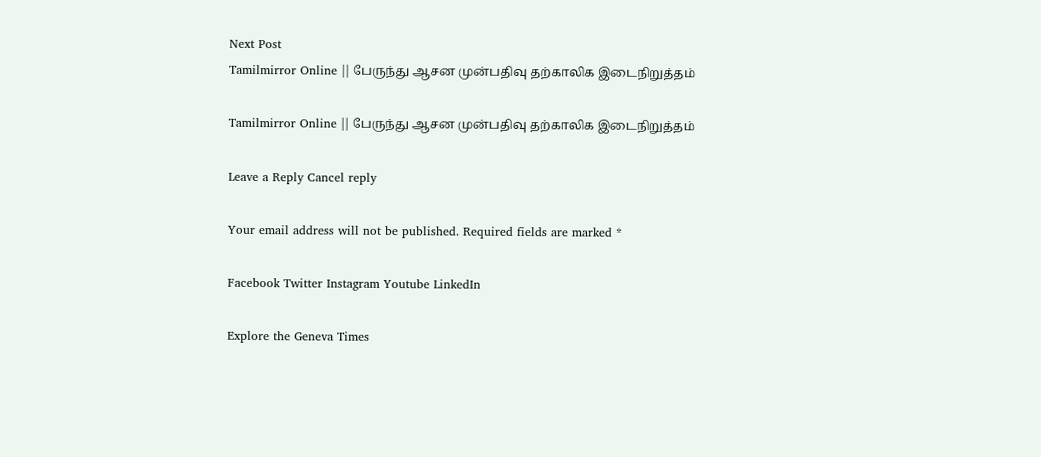Next Post
Tamilmirror Online || பேருந்து ஆசன முன்பதிவு தற்காலிக இடைநிறுத்தம்

Tamilmirror Online || பேருந்து ஆசன முன்பதிவு தற்காலிக இடைநிறுத்தம்

Leave a Reply Cancel reply

Your email address will not be published. Required fields are marked *

Facebook Twitter Instagram Youtube LinkedIn

Explore the Geneva Times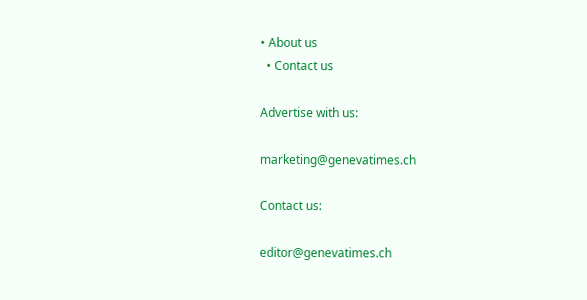• About us
  • Contact us

Advertise with us:

marketing@genevatimes.ch

Contact us:

editor@genevatimes.ch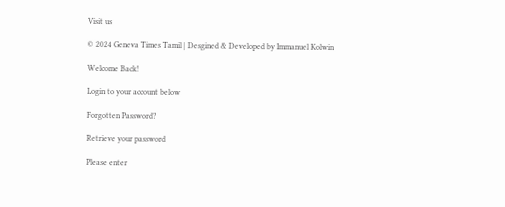Visit us

© 2024 Geneva Times Tamil | Desgined & Developed by Immanuel Kolwin

Welcome Back!

Login to your account below

Forgotten Password?

Retrieve your password

Please enter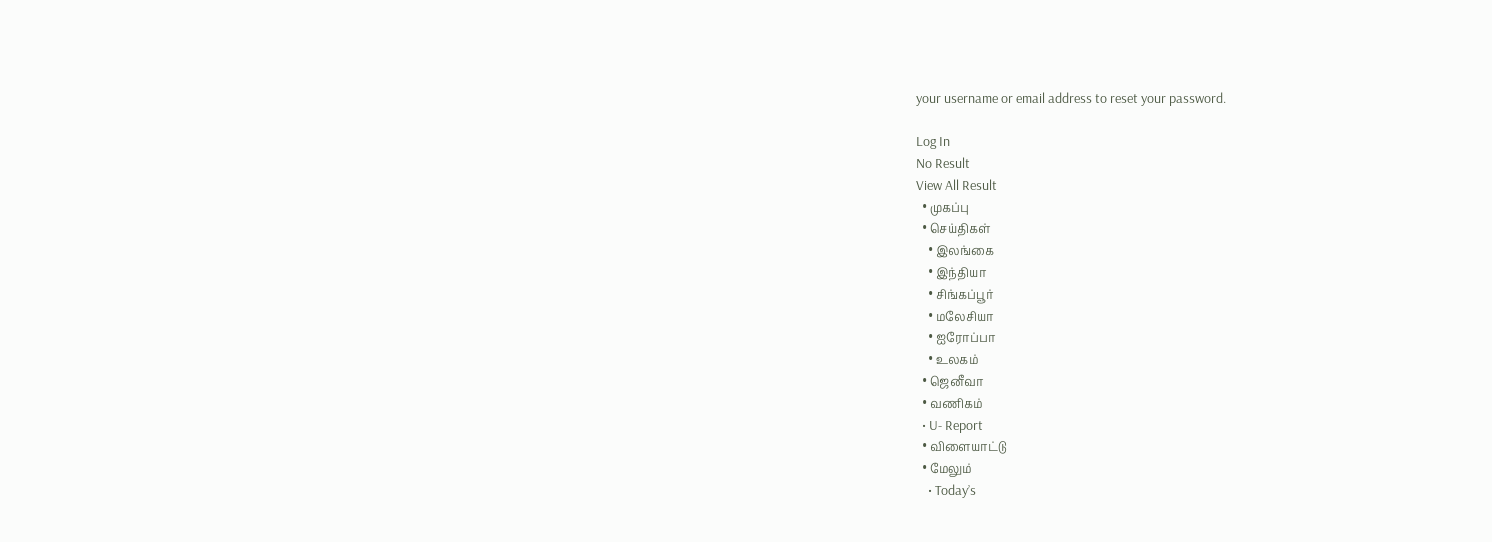your username or email address to reset your password.

Log In
No Result
View All Result
  • முகப்பு
  • செய்திகள்
    • இலங்கை
    • இந்தியா
    • சிங்கப்பூர்
    • மலேசியா
    • ஐரோப்பா
    • உலகம்
  • ஜெனீவா
  • வணிகம்
  • U- Report
  • விளையாட்டு
  • மேலும்
    • Today’s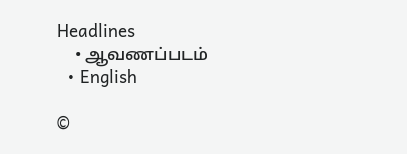Headlines
    • ஆவணப்படம்
  • English

©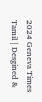2024 Geneva Times Tamil | Desgined &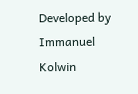Developed by Immanuel Kolwin